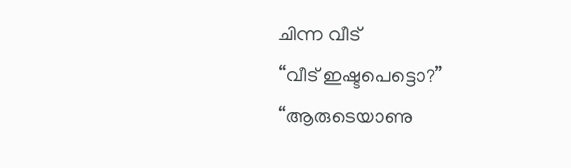ചിന്ന വീട്
“വീട് ഇഷ്ടപെട്ടൊ?”
“ആരുടെയാണു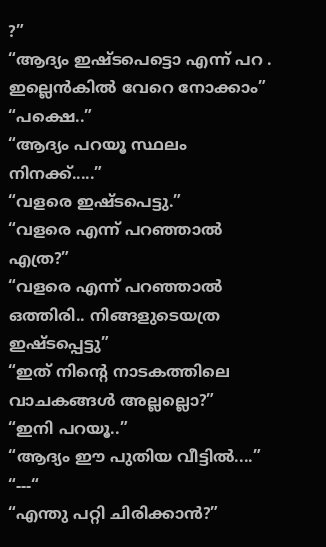?”
“ആദ്യം ഇഷ്ടപെട്ടൊ എന്ന് പറ . ഇല്ലെൻകിൽ വേറെ നോക്കാം”
“പക്ഷെ..”
“ആദ്യം പറയൂ സ്ഥലം നിനക്ക്.....”
“വളരെ ഇഷ്ടപെട്ടു.”
“വളരെ എന്ന് പറഞ്ഞാൽ എത്ര?”
“വളരെ എന്ന് പറഞ്ഞാൽ ഒത്തിരി.. നിങ്ങളുടെയത്ര ഇഷ്ടപ്പെട്ടു”
“ഇത് നിന്റെ നാടകത്തിലെ വാചകങ്ങൾ അല്ലല്ലൊ?”
“ഇനി പറയൂ..”
“ആദ്യം ഈ പുതിയ വീട്ടിൽ....”
“---“
“എന്തു പറ്റി ചിരിക്കാൻ?”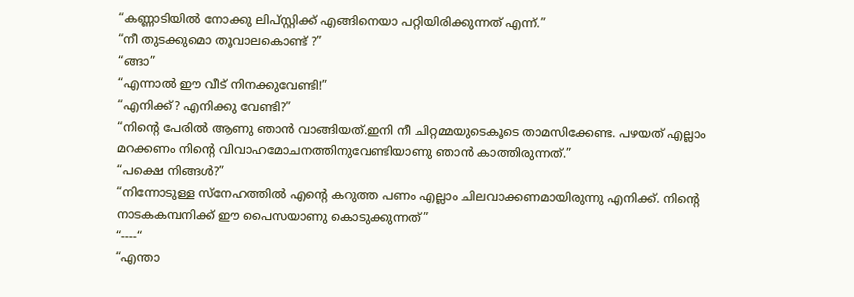“കണ്ണാടിയിൽ നോക്കു ലിപ്സ്റ്റിക്ക് എങ്ങിനെയാ പറ്റിയിരിക്കുന്നത് എന്ന്.”
“നീ തുടക്കുമൊ തൂവാലകൊണ്ട് ?”
“ങ്ങാ”
“എന്നാൽ ഈ വീട് നിനക്കുവേണ്ടി!”
“എനിക്ക്? എനിക്കു വേണ്ടി?”
“നിന്റെ പേരിൽ ആണു ഞാൻ വാങ്ങിയത്.ഇനി നീ ചിറ്റമ്മയുടെകൂടെ താമസിക്കേണ്ട. പഴയത് എല്ലാം മറക്കണം നിന്റെ വിവാഹമോചനത്തിനുവേണ്ടിയാണു ഞാൻ കാത്തിരുന്നത്.”
“പക്ഷെ നിങ്ങൾ?”
“നിന്നോടുള്ള സ്നേഹത്തിൽ എന്റെ കറുത്ത പണം എല്ലാം ചിലവാക്കണമായിരുന്നു എനിക്ക്. നിന്റെ നാടകകമ്പനിക്ക് ഈ പൈസയാണു കൊടുക്കുന്നത്”
“----“
“എന്താ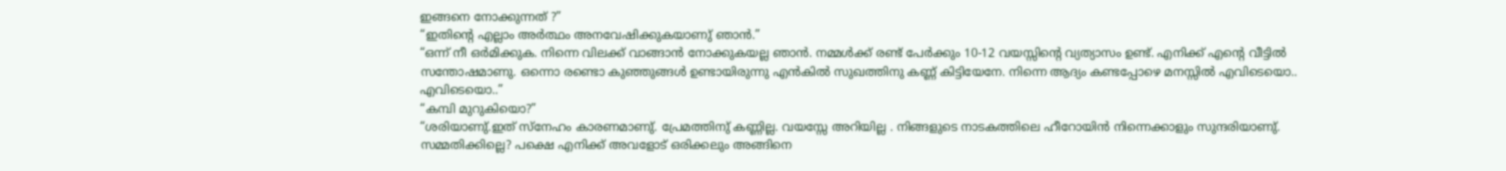ഇങ്ങനെ നോക്കുന്നത് ?”
“ഇതിന്റെ എല്ലാം അർത്ഥം അനവേഷിക്കുകയാണു് ഞാൻ.”
“ഒന്ന് നീ ഒർമിക്കുക. നിന്നെ വിലക്ക് വാങ്ങാൻ നോക്കുകയല്ല ഞാൻ. നമ്മൾക്ക് രണ്ട് പേർക്കും 10-12 വയസ്സിന്റെ വ്യത്യാസം ഉണ്ട്. എനിക്ക് എന്റെ വീട്ടിൽ സന്തോഷമാണു. ഒന്നൊ രണ്ടൊ കുഞ്ഞുങ്ങൾ ഉണ്ടായിരുന്നു എൻകിൽ സുഖത്തിനു കണ്ണ് കിട്ടിയേനേ. നിന്നെ ആദ്യം കണ്ടപ്പോഴെ മനസ്സിൽ എവിടെയൊ.. എവിടെയൊ..”
“കമ്പി മുറുകിയൊ?”
“ശരിയാണു്.ഇത് സ്നേഹം കാരണമാണു്. പ്രേമത്തിനു് കണ്ണില്ല. വയസ്സേ അറിയില്ല . നിങ്ങളുടെ നാടകത്തിലെ ഹീറോയിൻ നിന്നെക്കാളും സുന്ദരിയാണു്. സമ്മതിക്കില്ലെ? പക്ഷെ എനിക്ക് അവളോട് ഒരിക്കലും അങ്ങിനെ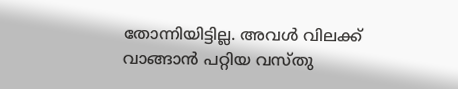തോന്നിയിട്ടില്ല. അവൾ വിലക്ക് വാങ്ങാൻ പറ്റിയ വസ്തു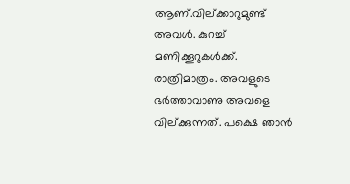ആണ്.വില്ക്കാറുമുണ്ട് അവൾ. കുറച്ച് മണിക്കൂറുകൾക്ക്. രാത്രിമാത്രം. അവളുടെ ഭർത്താവാണു അവളെ വില്ക്കുന്നത്. പക്ഷെ ഞാൻ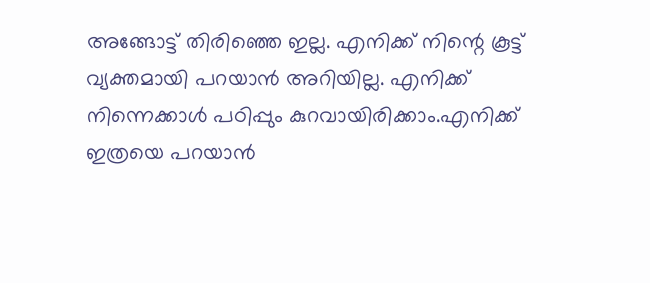അങ്ങോട്ട് തിരിഞ്ഞെ ഇല്ല. എനിക്ക് നിന്റെ കൂട്ട് വ്യക്തമായി പറയാൻ അറിയില്ല. എനിക്ക് നിന്നെക്കാൾ പഠിപ്പും കുറവായിരിക്കാം.എനിക്ക് ഇത്രയെ പറയാൻ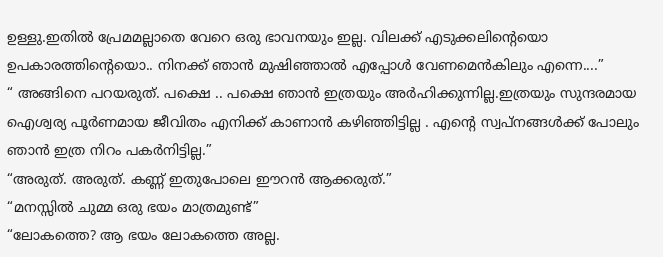ഉള്ളു.ഇതിൽ പ്രേമമല്ലാതെ വേറെ ഒരു ഭാവനയും ഇല്ല. വിലക്ക് എടുക്കലിന്റെയൊ ഉപകാരത്തിന്റെയൊ.. നിനക്ക് ഞാൻ മുഷിഞ്ഞാൽ എപ്പോൾ വേണമെൻകിലും എന്നെ....”
“ അങ്ങിനെ പറയരുത്. പക്ഷെ .. പക്ഷെ ഞാൻ ഇത്രയും അർഹിക്കുന്നില്ല.ഇത്രയും സുന്ദരമായ ഐശ്വര്യ പൂർണമായ ജീവിതം എനിക്ക് കാണാൻ കഴിഞ്ഞിട്ടില്ല . എന്റെ സ്വപ്നങ്ങൾക്ക് പോലും ഞാൻ ഇത്ര നിറം പകർനിട്ടില്ല.”
“അരുത്. അരുത്. കണ്ണ് ഇതുപോലെ ഈറൻ ആക്കരുത്.”
“മനസ്സിൽ ചുമ്മ ഒരു ഭയം മാത്രമുണ്ട്”
“ലോകത്തെ? ആ ഭയം ലോകത്തെ അല്ല.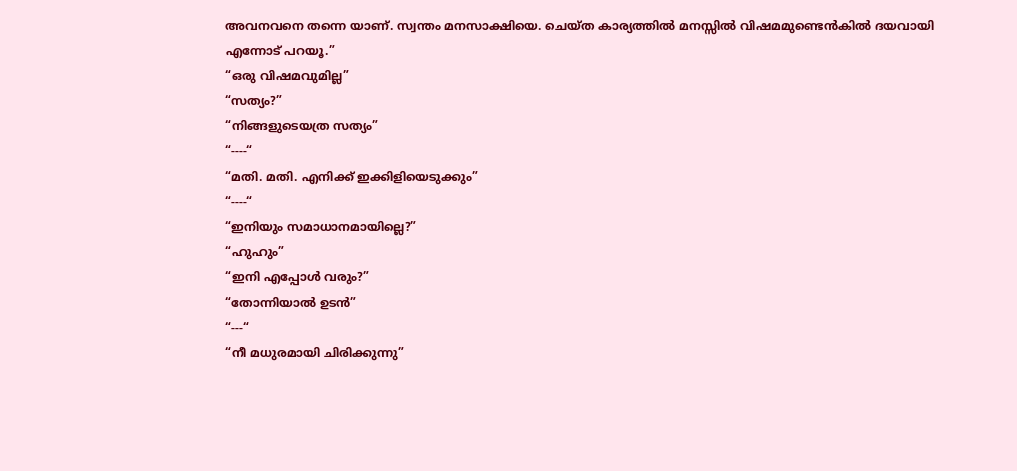അവനവനെ തന്നെ യാണ്. സ്വന്തം മനസാക്ഷിയെ. ചെയ്ത കാര്യത്തിൽ മനസ്സിൽ വിഷമമുണ്ടെൻകിൽ ദയവായി എന്നോട് പറയൂ.”
“ഒരു വിഷമവുമില്ല”
“സത്യം?”
“നിങ്ങളുടെയത്ര സത്യം”
“----“
“മതി. മതി. എനിക്ക് ഇക്കിളിയെടുക്കും”
“----“
“ഇനിയും സമാധാനമായില്ലെ?”
“ഹുഹും”
“ഇനി എപ്പോൾ വരും?”
“തോന്നിയാൽ ഉടൻ”
“---“
“നീ മധുരമായി ചിരിക്കുന്നു”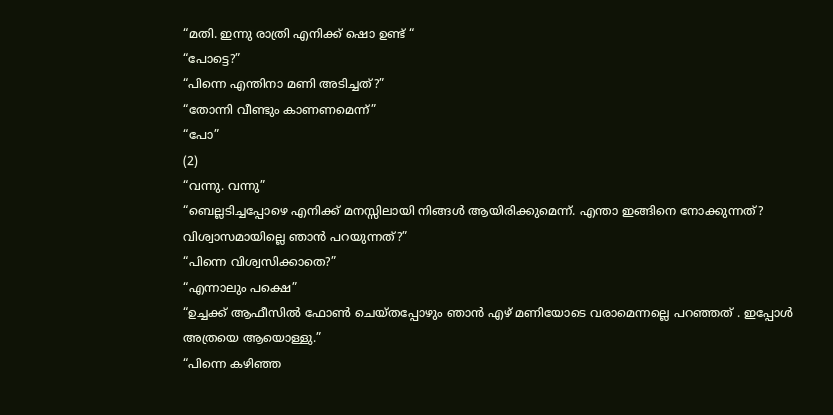“മതി. ഇന്നു രാത്രി എനിക്ക് ഷൊ ഉണ്ട് “
“പോട്ടെ?”
“പിന്നെ എന്തിനാ മണി അടിച്ചത്?”
“തോന്നി വീണ്ടും കാണണമെന്ന്”
“പോ”
(2)
“വന്നു. വന്നു”
“ബെല്ലടിച്ചപ്പോഴെ എനിക്ക് മനസ്സിലായി നിങ്ങൾ ആയിരിക്കുമെന്ന്. എന്താ ഇങ്ങിനെ നോക്കുന്നത്? വിശ്വാസമായില്ലെ ഞാൻ പറയുന്നത്?”
“പിന്നെ വിശ്വസിക്കാതെ?”
“എന്നാലും പക്ഷെ”
“ഉച്ചക്ക് ആഫീസിൽ ഫോൺ ചെയ്തപ്പോഴും ഞാൻ എഴ് മണിയോടെ വരാമെന്നല്ലെ പറഞ്ഞത് . ഇപ്പോൾ അത്രയെ ആയൊള്ളു.”
“പിന്നെ കഴിഞ്ഞ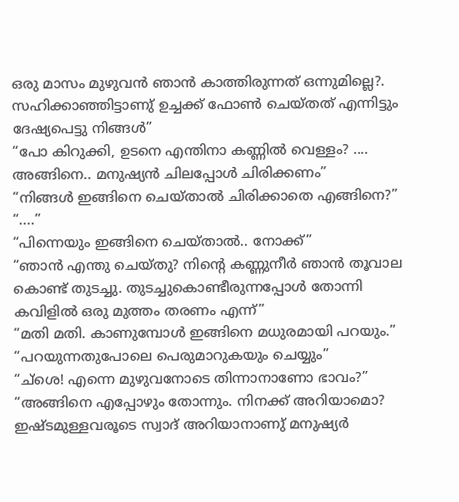ഒരു മാസം മുഴുവൻ ഞാൻ കാത്തിരുന്നത് ഒന്നുമില്ലെ?. സഹിക്കാഞ്ഞിട്ടാണു് ഉച്ചക്ക് ഫോൺ ചെയ്തത് എന്നിട്ടും ദേഷ്യപെട്ടു നിങ്ങൾ”
“പോ കിറുക്കി, ഉടനെ എന്തിനാ കണ്ണിൽ വെള്ളം? .... അങ്ങിനെ.. മനുഷ്യൻ ചിലപ്പോൾ ചിരിക്കണം”
“നിങ്ങൾ ഇങ്ങിനെ ചെയ്താൽ ചിരിക്കാതെ എങ്ങിനെ?”
“....”
“പിന്നെയും ഇങ്ങിനെ ചെയ്താൽ.. നോക്ക്”
“ഞാൻ എന്തു ചെയ്തു? നിന്റെ കണ്ണുനീർ ഞാൻ തൂവാല കൊണ്ട് തുടച്ചു. തുടച്ചുകൊണ്ടീരുന്നപ്പോൾ തോന്നി കവിളിൽ ഒരു മുത്തം തരണം എന്ന്”
“മതി മതി. കാണുമ്പോൾ ഇങ്ങിനെ മധുരമായി പറയും.”
“പറയുന്നതുപോലെ പെരുമാറുകയും ചെയ്യും”
“ച്ശെ! എന്നെ മുഴുവനോടെ തിന്നാനാണോ ഭാവം?”
“അങ്ങിനെ എപ്പോഴും തോന്നും. നിനക്ക് അറിയാമൊ? ഇഷ്ടമുള്ളവരൂടെ സ്വാദ് അറിയാനാണു് മനുഷ്യർ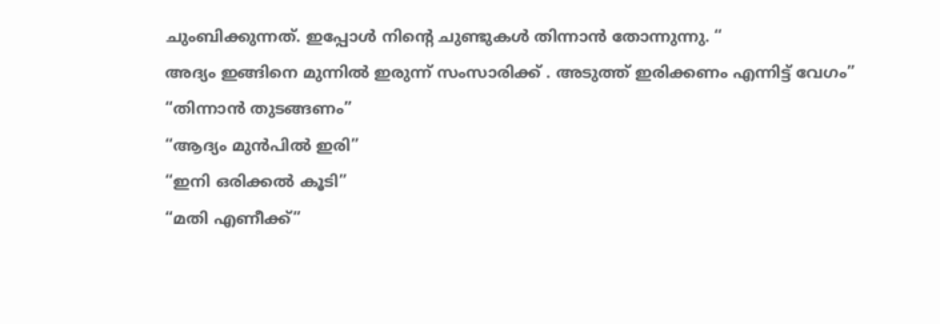ചുംബിക്കുന്നത്. ഇപ്പോൾ നിന്റെ ചുണ്ടുകൾ തിന്നാൻ തോന്നുന്നു. “
അദ്യം ഇങ്ങിനെ മുന്നിൽ ഇരുന്ന് സംസാരിക്ക് . അടുത്ത് ഇരിക്കണം എന്നിട്ട് വേഗം”
“തിന്നാൻ തുടങ്ങണം”
“ആദ്യം മുൻപിൽ ഇരി”
“ഇനി ഒരിക്കൽ കൂടി”
“മതി എണീക്ക്”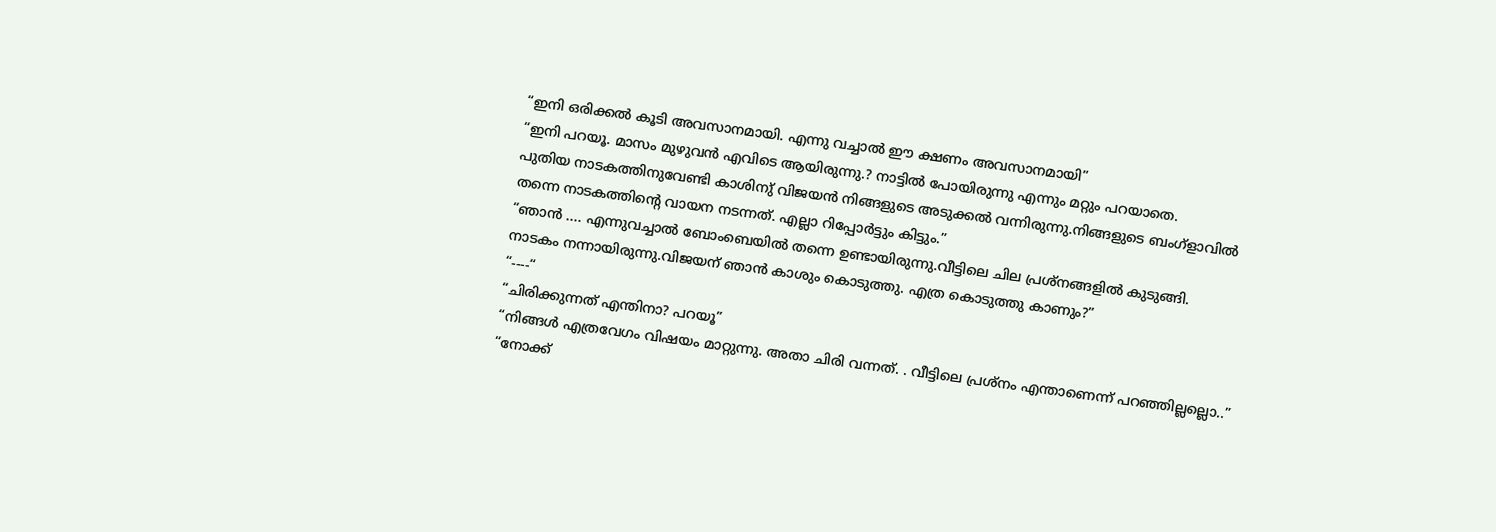“ഇനി ഒരിക്കൽ കൂടി അവസാനമായി. എന്നു വച്ചാൽ ഈ ക്ഷണം അവസാനമായി”
“ഇനി പറയൂ. മാസം മുഴുവൻ എവിടെ ആയിരുന്നു.? നാട്ടിൽ പോയിരുന്നു എന്നും മറ്റും പറയാതെ.
പുതിയ നാടകത്തിനുവേണ്ടി കാശിനു് വിജയൻ നിങ്ങളുടെ അടുക്കൽ വന്നിരുന്നു.നിങ്ങളുടെ ബംഗ്ളാവിൽ തന്നെ നാടകത്തിന്റെ വായന നടന്നത്. എല്ലാ റിപ്പോർട്ടും കിട്ടും.”
“ഞാൻ .... എന്നുവച്ചാൽ ബോംബെയിൽ തന്നെ ഉണ്ടായിരുന്നു.വീട്ടിലെ ചില പ്രശ്നങ്ങളിൽ കുടുങ്ങി.
നാടകം നന്നായിരുന്നു.വിജയന് ഞാൻ കാശും കൊടുത്തു. എത്ര കൊടുത്തു കാണും?”
“----“
“ചിരിക്കുന്നത് എന്തിനാ? പറയൂ”
“നിങ്ങൾ എത്രവേഗം വിഷയം മാറ്റുന്നു. അതാ ചിരി വന്നത്. . വീട്ടിലെ പ്രശ്നം എന്താണെന്ന് പറഞ്ഞില്ലല്ലൊ..”
“നോക്ക്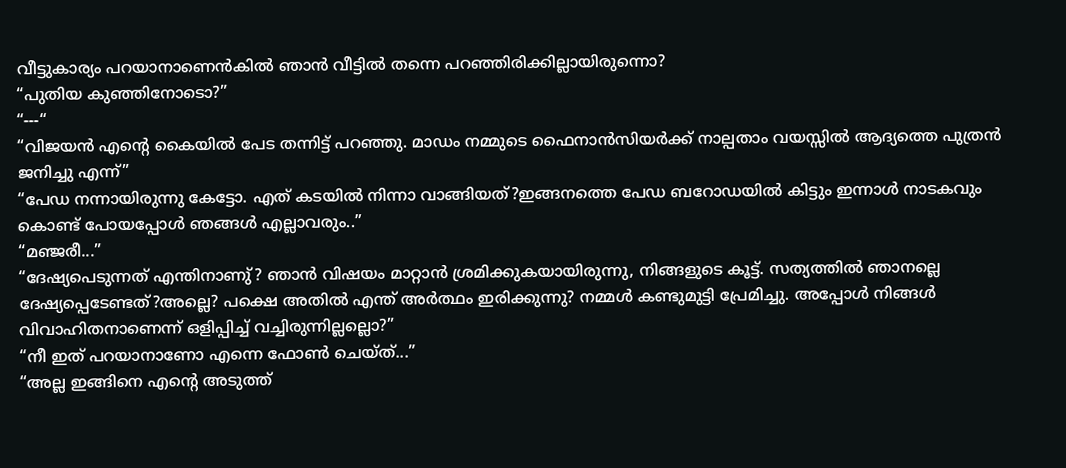വീട്ടുകാര്യം പറയാനാണെൻകിൽ ഞാൻ വീട്ടിൽ തന്നെ പറഞ്ഞിരിക്കില്ലായിരുന്നൊ?
“പുതിയ കുഞ്ഞിനോടൊ?”
“---“
“വിജയൻ എന്റെ കൈയിൽ പേട തന്നിട്ട് പറഞ്ഞു. മാഡം നമ്മുടെ ഫൈനാൻസിയർക്ക് നാല്പതാം വയസ്സിൽ ആദ്യത്തെ പുത്രൻ ജനിച്ചു എന്ന്”
“പേഡ നന്നായിരുന്നു കേട്ടോ. എത് കടയിൽ നിന്നാ വാങ്ങിയത്?ഇങ്ങനത്തെ പേഡ ബറോഡയിൽ കിട്ടും ഇന്നാൾ നാടകവും കൊണ്ട് പോയപ്പോൾ ഞങ്ങൾ എല്ലാവരും..”
“മഞ്ജരീ...”
“ദേഷ്യപെടുന്നത് എന്തിനാണു്? ഞാൻ വിഷയം മാറ്റാൻ ശ്രമിക്കുകയായിരുന്നു, നിങ്ങളുടെ കൂട്ട്. സത്യത്തിൽ ഞാനല്ലെ ദേഷ്യപ്പെടേണ്ടത്?അല്ലെ? പക്ഷെ അതിൽ എന്ത് അർത്ഥം ഇരിക്കുന്നു? നമ്മൾ കണ്ടുമുട്ടി പ്രേമിച്ചു. അപ്പോൾ നിങ്ങൾ വിവാഹിതനാണെന്ന് ഒളിപ്പിച്ച് വച്ചിരുന്നില്ലല്ലൊ?”
“നീ ഇത് പറയാനാണോ എന്നെ ഫോൺ ചെയ്ത്...”
“അല്ല ഇങ്ങിനെ എന്റെ അടുത്ത്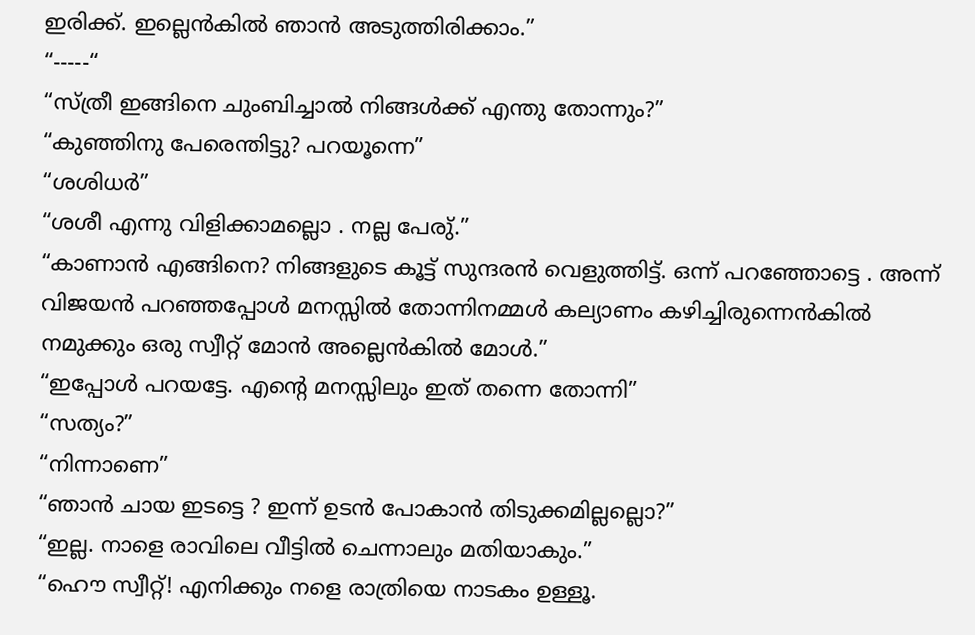ഇരിക്ക്. ഇല്ലെൻകിൽ ഞാൻ അടുത്തിരിക്കാം.”
“-----“
“സ്ത്രീ ഇങ്ങിനെ ചുംബിച്ചാൽ നിങ്ങൾക്ക് എന്തു തോന്നും?”
“കുഞ്ഞിനു പേരെന്തിട്ടു? പറയൂന്നെ”
“ശശിധർ”
“ശശീ എന്നു വിളിക്കാമല്ലൊ . നല്ല പേരു്.”
“കാണാൻ എങ്ങിനെ? നിങ്ങളുടെ കൂട്ട് സുന്ദരൻ വെളുത്തിട്ട്. ഒന്ന് പറഞ്ഞോട്ടെ . അന്ന് വിജയൻ പറഞ്ഞപ്പോൾ മനസ്സിൽ തോന്നിനമ്മൾ കല്യാണം കഴിച്ചിരുന്നെൻകിൽ നമുക്കും ഒരു സ്വീറ്റ് മോൻ അല്ലെൻകിൽ മോൾ.”
“ഇപ്പോൾ പറയട്ടേ. എന്റെ മനസ്സിലും ഇത് തന്നെ തോന്നി”
“സത്യം?”
“നിന്നാണെ”
“ഞാൻ ചായ ഇടട്ടെ ? ഇന്ന് ഉടൻ പോകാൻ തിടുക്കമില്ലല്ലൊ?”
“ഇല്ല. നാളെ രാവിലെ വീട്ടിൽ ചെന്നാലും മതിയാകും.”
“ഹൌ സ്വീറ്റ്! എനിക്കും നളെ രാത്രിയെ നാടകം ഉള്ളൂ.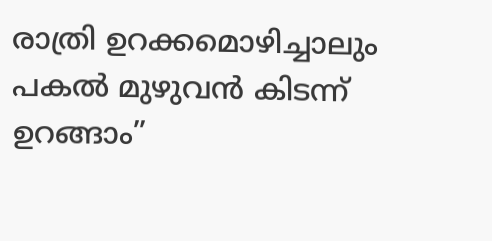രാത്രി ഉറക്കമൊഴിച്ചാലും പകൽ മുഴുവൻ കിടന്ന് ഉറങ്ങാം”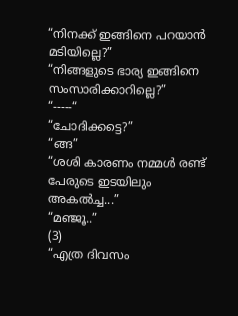“നിനക്ക് ഇങ്ങിനെ പറയാൻ മടിയില്ലെ?”
“നിങ്ങളുടെ ഭാര്യ ഇങ്ങിനെ സംസാരിക്കാറില്ലെ?”
“-----“
“ചോദിക്കട്ടെ?”
“ങ്ങ”
“ശശി കാരണം നമ്മൾ രണ്ട് പേരുടെ ഇടയിലും അകൽച്ച...”
“മഞ്ജൂ..”
(3)
“എത്ര ദിവസം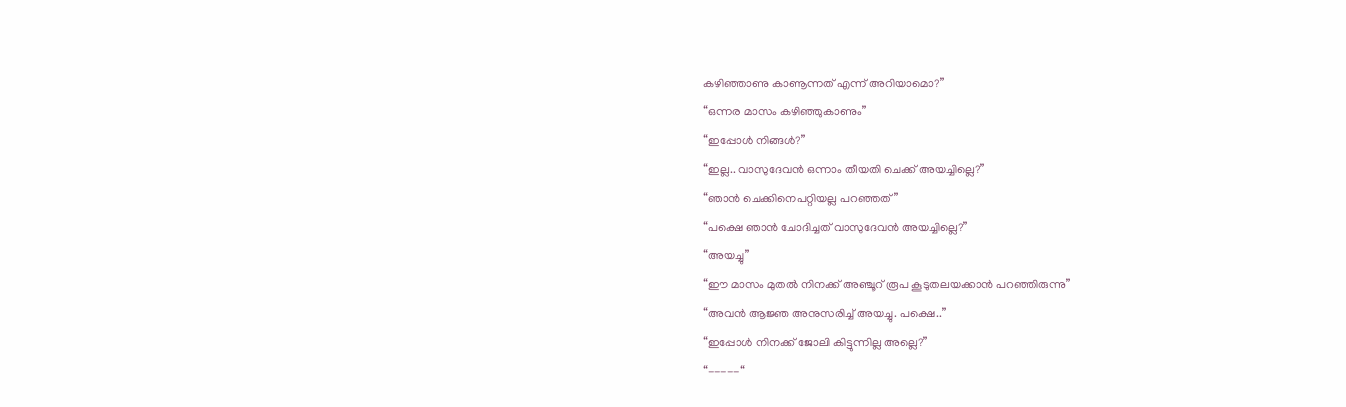കഴിഞ്ഞാണു കാണൂന്നത് എന്ന് അറിയാമൊ?”
“ഒന്നര മാസം കഴിഞ്ഞുകാണും”
“ഇപ്പോൾ നിങ്ങൾ?”
“ഇല്ല.. വാസുദേവൻ ഒന്നാം തീയതി ചെക്ക് അയച്ചില്ലെ?”
“ഞാൻ ചെക്കിനെപറ്റിയല്ല പറഞ്ഞത്”
“പക്ഷെ ഞാൻ ചോദിച്ചത് വാസുദേവൻ അയച്ചില്ലെ?”
“അയച്ചു”
“ഈ മാസം മുതൽ നിനക്ക് അഞ്ചൂറ് രൂപ കൂടുതലയക്കാൻ പറഞ്ഞിരുന്നു”
“അവൻ ആജ്ഞ അനുസരിച്ച് അയച്ചു. പക്ഷെ..”
“ഇപ്പോൾ നിനക്ക് ജോലി കിട്ടുന്നില്ല അല്ലെ?”
“-----“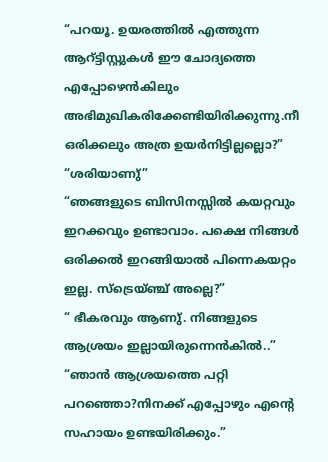“പറയൂ. ഉയരത്തിൽ എത്തുന്ന ആറ്ട്ടിസ്റ്റുകൾ ഈ ചോദ്യത്തെ എപ്പോഴെൻകിലും അഭിമുഖികരിക്കേണ്ടിയിരിക്കുന്നു.നീ ഒരിക്കലും അത്ര ഉയർനിട്ടില്ലല്ലൊ?”
“ശരിയാണു്”
“ഞങ്ങളുടെ ബിസിനസ്സിൽ കയറ്റവും ഇറക്കവും ഉണ്ടാവാം. പക്ഷെ നിങ്ങൾ ഒരിക്കൽ ഇറങ്ങിയാൽ പിന്നെകയറ്റം ഇല്ല. സ്ട്രെയ്ഞ്ച് അല്ലെ?”
“ ഭീകരവും ആണു്. നിങ്ങളുടെ ആശ്രയം ഇല്ലായിരുന്നെൻകിൽ..”
“ഞാൻ ആശ്രയത്തെ പറ്റി പറഞ്ഞൊ?നിനക്ക് എപ്പോഴും എന്റെ സഹായം ഉണ്ടയിരിക്കും.”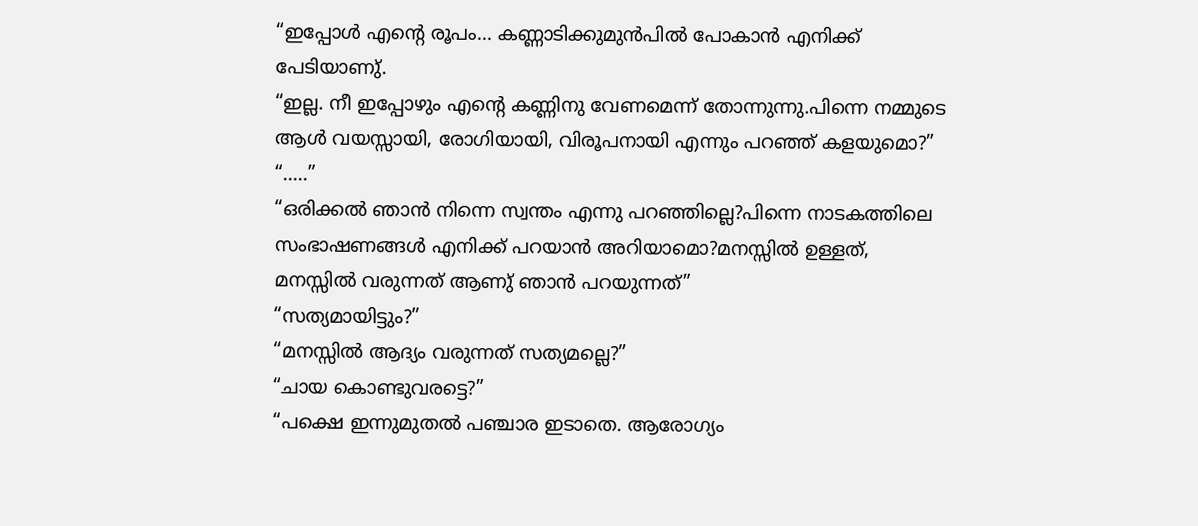“ഇപ്പോൾ എന്റെ രൂപം... കണ്ണാടിക്കുമുൻപിൽ പോകാൻ എനിക്ക് പേടിയാണു്.
“ഇല്ല. നീ ഇപ്പോഴും എന്റെ കണ്ണിനു വേണമെന്ന് തോന്നുന്നു.പിന്നെ നമ്മുടെ ആൾ വയസ്സായി, രോഗിയായി, വിരൂപനായി എന്നും പറഞ്ഞ് കളയുമൊ?”
“.....”
“ഒരിക്കൽ ഞാൻ നിന്നെ സ്വന്തം എന്നു പറഞ്ഞില്ലെ?പിന്നെ നാടകത്തിലെ സംഭാഷണങ്ങൾ എനിക്ക് പറയാൻ അറിയാമൊ?മനസ്സിൽ ഉള്ളത്, മനസ്സിൽ വരുന്നത് ആണു് ഞാൻ പറയുന്നത്”
“സത്യമായിട്ടും?”
“മനസ്സിൽ ആദ്യം വരുന്നത് സത്യമല്ലെ?”
“ചായ കൊണ്ടുവരട്ടെ?”
“പക്ഷെ ഇന്നുമുതൽ പഞ്ചാര ഇടാതെ. ആരോഗ്യം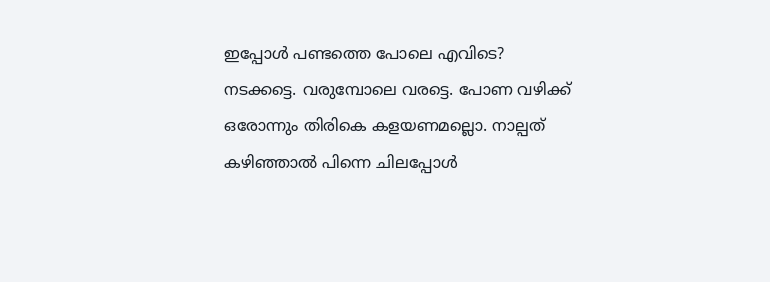ഇപ്പോൾ പണ്ടത്തെ പോലെ എവിടെ? നടക്കട്ടെ. വരുമ്പോലെ വരട്ടെ. പോണ വഴിക്ക് ഒരോന്നും തിരികെ കളയണമല്ലൊ. നാല്പത് കഴിഞ്ഞാൽ പിന്നെ ചിലപ്പോൾ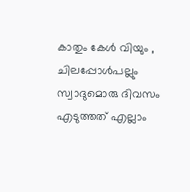കാതും കേൾ വിയും , ചിലപ്പോൾപല്ലും സ്വാദുമൊരു ദിവസം എടുത്തത് എല്ലാം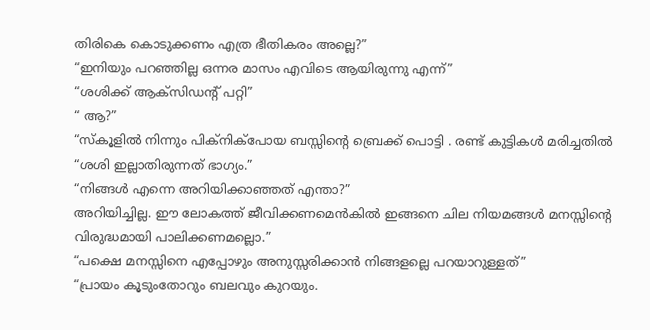തിരികെ കൊടുക്കണം എത്ര ഭീതികരം അല്ലെ?”
“ഇനിയും പറഞ്ഞില്ല ഒന്നര മാസം എവിടെ ആയിരുന്നു എന്ന്”
“ശശിക്ക് ആക്സിഡന്റ് പറ്റി”
“ ആ?”
“സ്കൂളിൽ നിന്നും പിക്നിക്പോയ ബസ്സിന്റെ ബ്രെക്ക് പൊട്ടി . രണ്ട് കുട്ടികൾ മരിച്ചതിൽ “ശശി ഇല്ലാതിരുന്നത് ഭാഗ്യം.”
“നിങ്ങൾ എന്നെ അറിയിക്കാഞ്ഞത് എന്താ?”
അറിയിച്ചില്ല. ഈ ലോകത്ത് ജീവിക്കണമെൻകിൽ ഇങ്ങനെ ചില നിയമങ്ങൾ മനസ്സിന്റെ വിരുദ്ധമായി പാലിക്കണമല്ലൊ.”
“പക്ഷെ മനസ്സിനെ എപ്പോഴും അനുസ്സരിക്കാൻ നിങ്ങളല്ലെ പറയാറുള്ളത്”
“പ്രായം കൂടുംതോറും ബലവും കുറയും.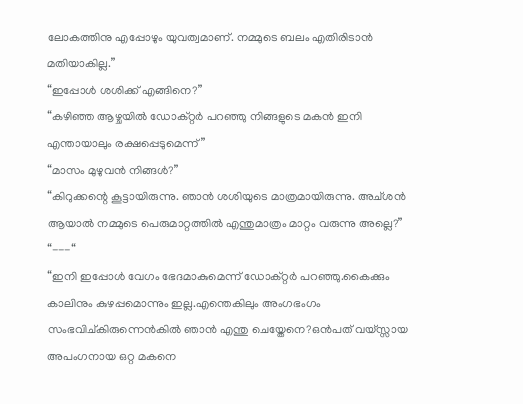ലോകത്തിനു എപ്പോഴും യുവത്വമാണ്. നമ്മുടെ ബലം എതിരിടാൻ മതിയാകില്ല.”
“ഇപ്പോൾ ശശിക്ക് എങ്ങിനെ?”
“കഴിഞ്ഞ ആഴ്ചയിൽ ഡോക്റ്റർ പറഞ്ഞു നിങ്ങളുടെ മകൻ ഇനി എന്തായാലും രക്ഷപ്പെടുമെന്ന്”
“മാസം മുഴുവൻ നിങ്ങൾ?”
“കിറുക്കന്റെ കൂട്ടായിരുന്നു. ഞാൻ ശശിയുടെ മാത്രമായിരുന്നു. അച്ശൻ ആയാൽ നമ്മുടെ പെരുമാറ്റത്തിൽ എന്തുമാത്രം മാറ്റം വരുന്നു അല്ലെ?”
“---“
“ഇനി ഇപ്പോൾ വേഗം ഭേദമാകുമെന്ന് ഡോക്റ്റർ പറഞ്ഞു.കൈക്കും കാലിനും കുഴപ്പമൊന്നും ഇല്ല.എന്തെകിലും അംഗഭംഗം സംഭവിച്കിരുന്നെൻകിൽ ഞാൻ എന്തു ചെയ്തേനെ?ഒൻപത് വയ്സ്സായ അപംഗനായ ഒറ്റ മകനെ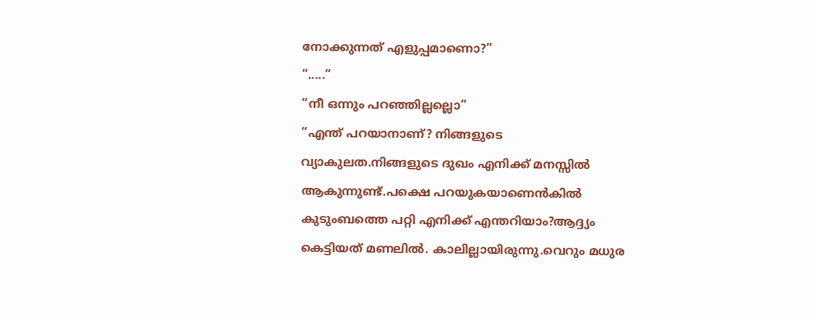നോക്കുന്നത് എളുപ്പമാണൊ?”
“.....”
“നീ ഒന്നും പറഞ്ഞില്ലല്ലൊ”
“എന്ത് പറയാനാണ്? നിങ്ങളുടെ വ്യാകുലത.നിങ്ങളുടെ ദുഖം എനിക്ക് മനസ്സിൽ ആകുന്നുണ്ട്.പക്ഷെ പറയുകയാണെൻകിൽ കുടുംബത്തെ പറ്റി എനിക്ക് എന്തറിയാം?ആദ്ദ്യം കെട്ടിയത് മണലിൽ. കാലില്ലായിരുന്നു.വെറും മധുര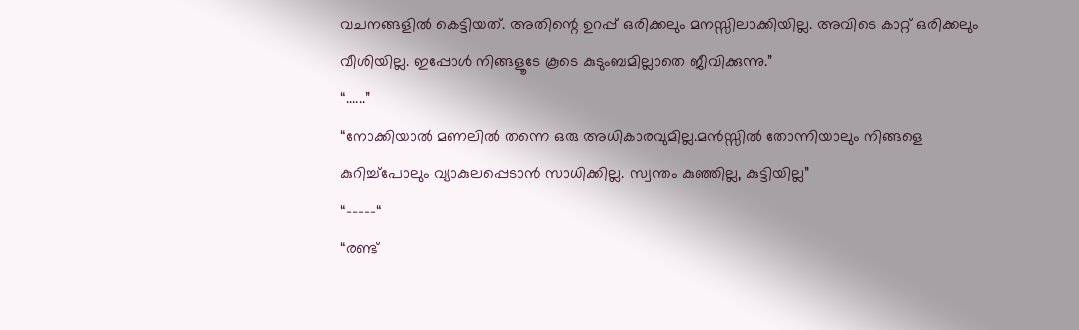വചനങ്ങളിൽ കെട്ടിയത്. അതിന്റെ ഉറപ്പ് ഒരിക്കലും മനസ്സിലാക്കിയില്ല. അവിടെ കാറ്റ് ഒരിക്കലും വീശിയില്ല. ഇപ്പോൾ നിങ്ങളൂടേ കൂടെ കുടുംബമില്ലാതെ ജീവിക്കുന്നു.”
“......”
“നോക്കിയാൽ മണലിൽ തന്നെ ഒരു അധികാരവുമില്ല.മൻസ്സിൽ തോന്നിയാലും നിങ്ങളെ കുറിച്ച്പോലും വ്യാകുലപ്പെടാൻ സാധിക്കില്ല. സ്വന്തം കുഞ്ഞില്ല, കുട്ടിയില്ല”
“-----“
“രണ്ട്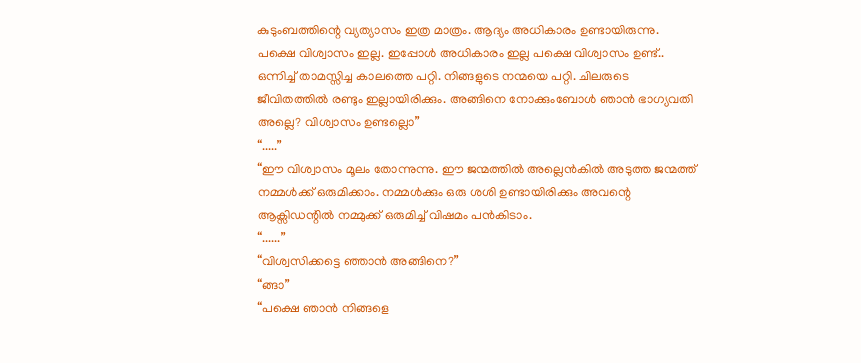കുടുംബത്തിന്റെ വ്യത്യാസം ഇത്ര മാത്രം. ആദ്യം അധികാരം ഉണ്ടായിരുന്നു. പക്ഷെ വിശ്വാസം ഇല്ല. ഇപ്പോൾ അധികാരം ഇല്ല പക്ഷെ വിശ്വാസം ഉണ്ട്.. ഒന്നിച്ച് താമസ്സിച്ച കാലത്തെ പറ്റി. നിങ്ങളുടെ നന്മയെ പറ്റി. ചിലരുടെ ജീവിതത്തിൽ രണ്ടും ഇല്ലായിരിക്കും. അങ്ങിനെ നോക്കുംബോൾ ഞാൻ ഭാഗ്യവതി അല്ലെ? വിശ്വാസം ഉണ്ടല്ലൊ”
“.....”
“ഈ വിശ്വാസം മൂലം തോന്നുന്നു. ഈ ജന്മത്തിൽ അല്ലെൻകിൽ അടുത്ത ജന്മത്ത് നമ്മൾക്ക് ഒരുമിക്കാം. നമ്മൾക്കും ഒരു ശശി ഉണ്ടായിരിക്കും അവന്റെ ആക്സിഡന്റിൽ നമ്മുക്ക് ഒരുമിച്ച് വിഷമം പൻകിടാം.
“......”
“വിശ്വസിക്കട്ടെ ഞ്ഞാൻ അങ്ങിനെ?”
“ങ്ങാ”
“പക്ഷെ ഞാൻ നിങ്ങളെ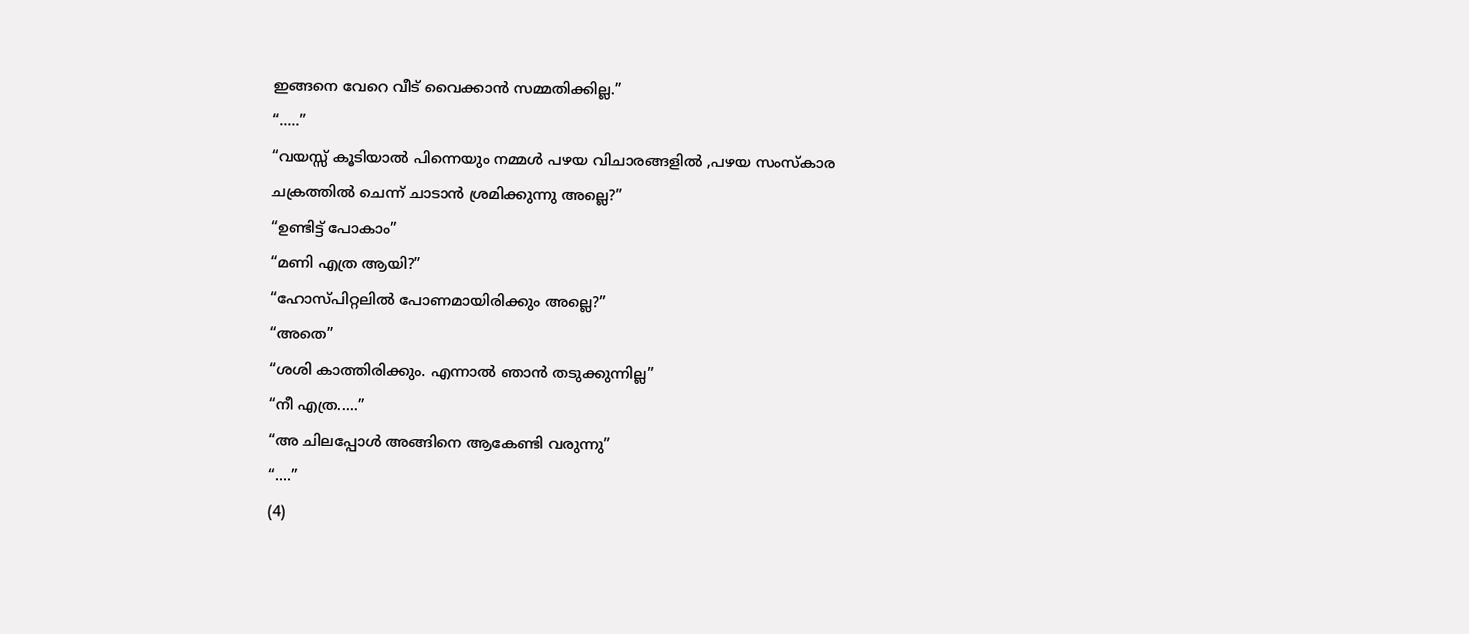ഇങ്ങനെ വേറെ വീട് വൈക്കാൻ സമ്മതിക്കില്ല.”
“.....”
“വയസ്സ് കൂടിയാൽ പിന്നെയും നമ്മൾ പഴയ വിചാരങ്ങളിൽ ,പഴയ സംസ്കാര ചക്രത്തിൽ ചെന്ന് ചാടാൻ ശ്രമിക്കുന്നു അല്ലെ?”
“ഉണ്ടിട്ട് പോകാം”
“മണി എത്ര ആയി?”
“ഹോസ്പിറ്റലിൽ പോണമായിരിക്കും അല്ലെ?”
“അതെ”
“ശശി കാത്തിരിക്കും. എന്നാൽ ഞാൻ തടുക്കുന്നില്ല”
“നീ എത്ര.....”
“അ ചിലപ്പോൾ അങ്ങിനെ ആകേണ്ടി വരുന്നു”
“....”
(4)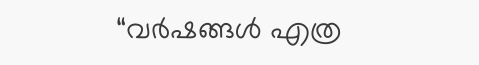“വർഷങ്ങൾ എത്ര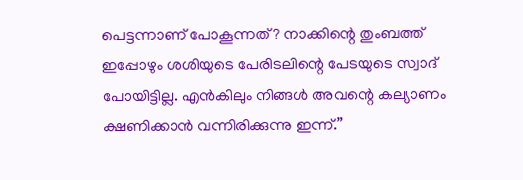പെട്ടന്നാണ് പോകൂന്നത്? നാക്കിന്റെ തുംബത്ത് ഇപ്പോഴും ശശിയുടെ പേരിടലിന്റെ പേടയുടെ സ്വാദ് പോയിട്ടില്ല. എൻകിലും നിങ്ങൾ അവന്റെ കല്യാണം ക്ഷണിക്കാൻ വന്നിരിക്കുന്നു ഇന്ന്.”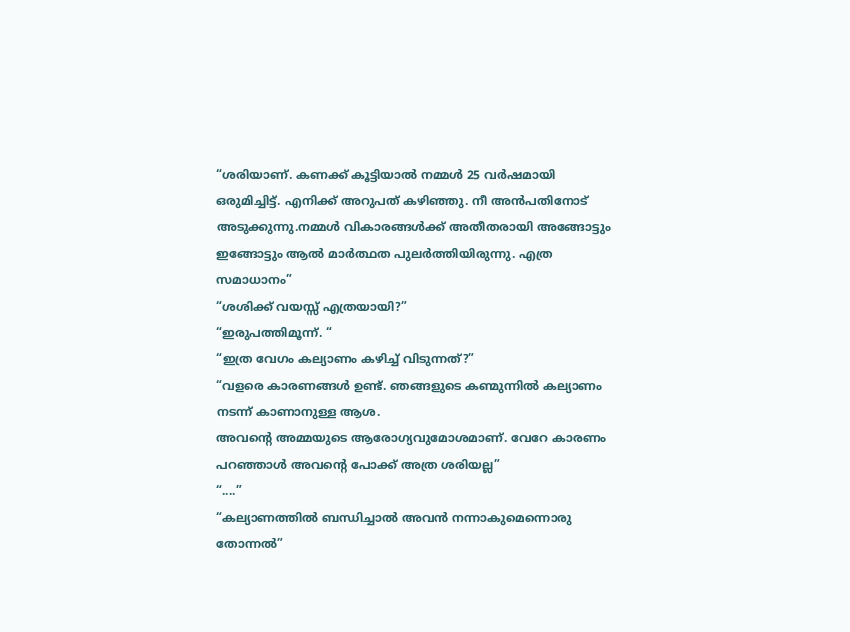“ശരിയാണ്. കണക്ക് കൂട്ടിയാൽ നമ്മൾ 25 വർഷമായി ഒരുമിച്ചിട്ട്. എനിക്ക് അറുപത് കഴിഞ്ഞു. നീ അൻപതിനോട് അടുക്കുന്നു.നമ്മൾ വികാരങ്ങൾക്ക് അതീതരായി അങ്ങോട്ടും ഇങ്ങോട്ടും ആൽ മാർത്ഥത പുലർത്തിയിരുന്നു. എത്ര സമാധാനം”
“ശശിക്ക് വയസ്സ് എത്രയായി?”
“ഇരുപത്തിമൂന്ന്. “
“ഇത്ര വേഗം കല്യാണം കഴിച്ച് വിടുന്നത്?”
“വളരെ കാരണങ്ങൾ ഉണ്ട്. ഞങ്ങളുടെ കണ്മുന്നിൽ കല്യാണം നടന്ന് കാണാനുള്ള ആശ.
അവന്റെ അമ്മയുടെ ആരോഗ്യവുമോശമാണ്. വേറേ കാരണം പറഞ്ഞാൾ അവന്റെ പോക്ക് അത്ര ശരിയല്ല”
“....”
“കല്യാണത്തിൽ ബന്ധിച്ചാൽ അവൻ നന്നാകുമെന്നൊരു തോന്നൽ”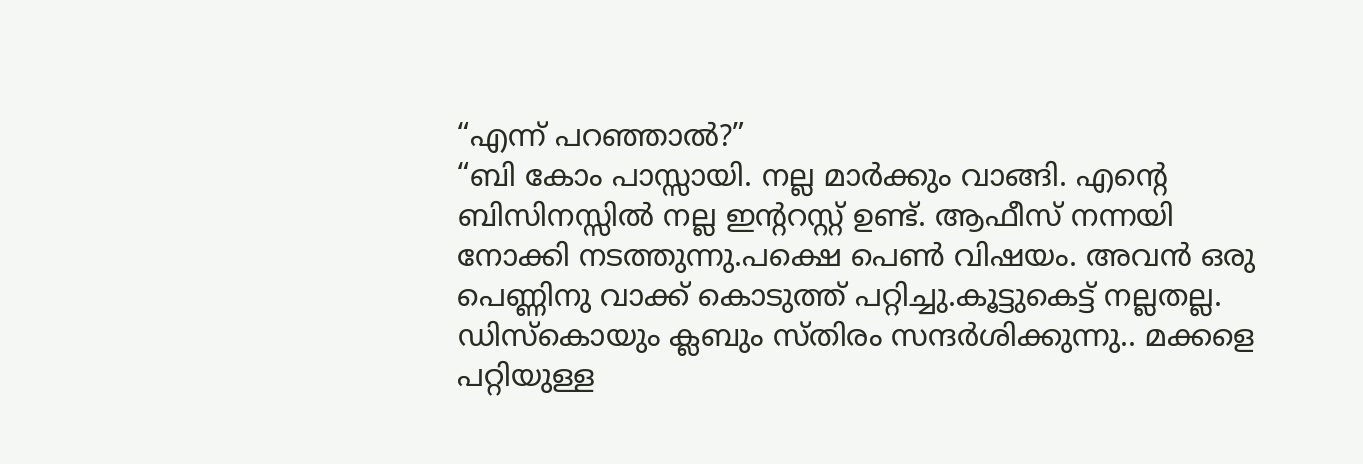“എന്ന് പറഞ്ഞാൽ?”
“ബി കോം പാസ്സായി. നല്ല മാർക്കും വാങ്ങി. എന്റെ ബിസിനസ്സിൽ നല്ല ഇന്ററസ്റ്റ് ഉണ്ട്. ആഫീസ് നന്നയി നോക്കി നടത്തുന്നു.പക്ഷെ പെൺ വിഷയം. അവൻ ഒരു പെണ്ണിനു വാക്ക് കൊടുത്ത് പറ്റിച്ചു.കൂട്ടുകെട്ട് നല്ലതല്ല. ഡിസ്കൊയും ക്ലബും സ്തിരം സന്ദർശിക്കുന്നു.. മക്കളെ പറ്റിയുള്ള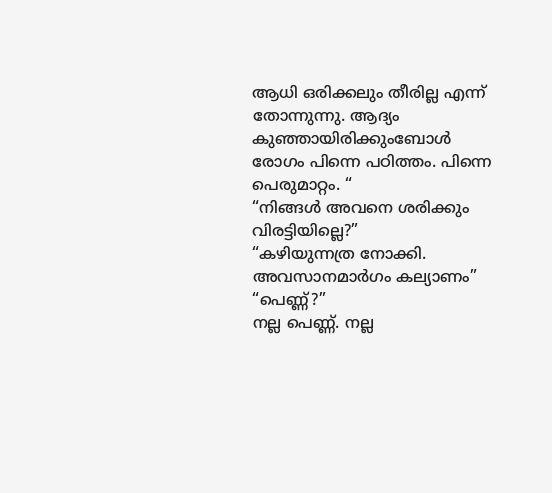ആധി ഒരിക്കലും തീരില്ല എന്ന് തോന്നുന്നു. ആദ്യം കുഞ്ഞായിരിക്കുംബോൾ രോഗം പിന്നെ പഠിത്തം. പിന്നെ പെരുമാറ്റം. “
“നിങ്ങൾ അവനെ ശരിക്കും വിരട്ടിയില്ലെ?”
“കഴിയുന്നത്ര നോക്കി. അവസാനമാർഗം കല്യാണം”
“പെണ്ണ്?”
നല്ല പെണ്ണ്. നല്ല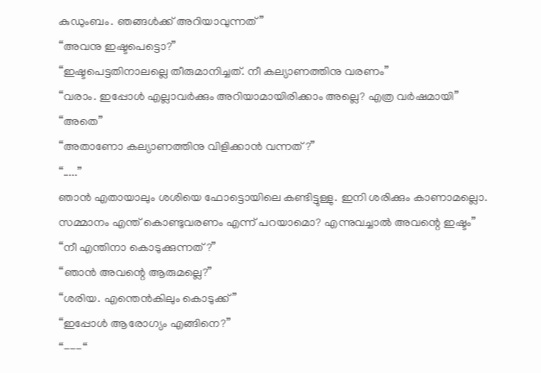കുഡുംബം. ഞങ്ങൾക്ക് അറിയാവുന്നത്”
“അവനു ഇഷ്ടപെട്ടൊ?”
“ഇഷ്ടപെട്ടതിനാലല്ലെ തീരുമാനിച്ചത്. നീ കല്യാണത്തിനു വരണം”
“വരാം. ഇപ്പോൾ എല്ലാവർക്കും അറിയാമായിരിക്കാം അല്ലെ? എത്ര വർഷമായി”
“അതെ”
“അതാണോ കല്യാണത്തിനു വിളിക്കാൻ വന്നത്?”
“.....”
ഞാൻ എതായാലും ശശിയെ ഫോട്ടൊയിലെ കണ്ടിട്ടുള്ളു. ഇനി ശരിക്കും കാണാമല്ലൊ. സമ്മാനം എന്ത് കൊണ്ടുവരണം എന്ന് പറയാമൊ? എന്നുവച്ചാൽ അവന്റെ ഇഷ്ടം”
“നീ എന്തിനാ കൊടുക്കുന്നത്?”
“ഞാൻ അവന്റെ ആരുമല്ലെ?”
“ശരിയ. എന്തെൻകിലും കൊടുക്ക്”
“ഇപ്പോൾ ആരോഗ്യം എങ്ങിനെ?”
“---“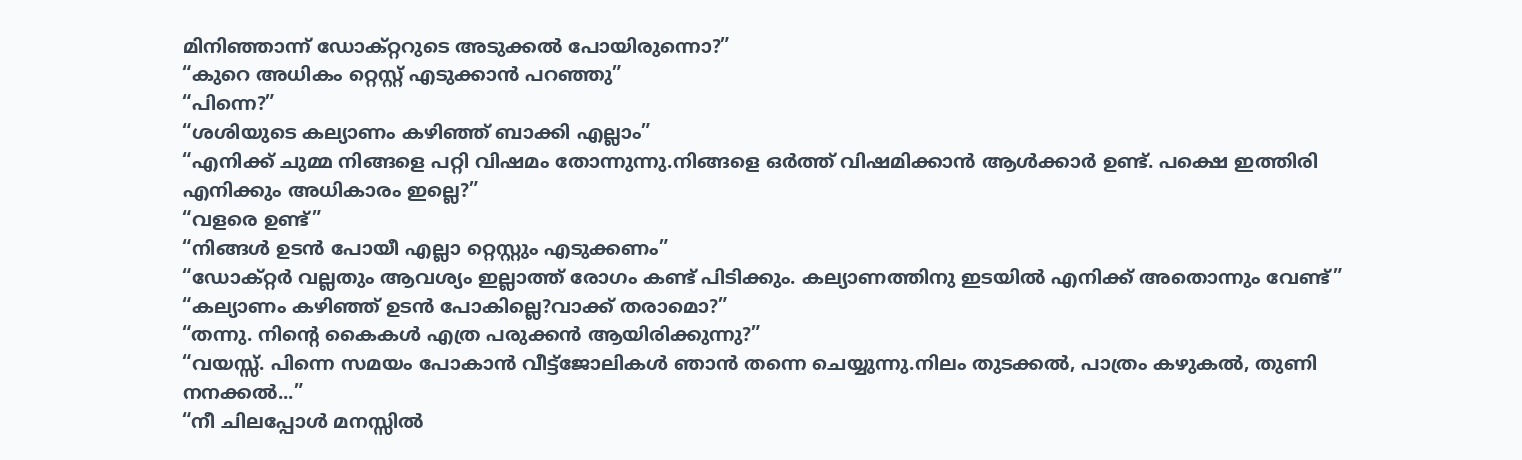മിനിഞ്ഞാന്ന് ഡോക്റ്ററുടെ അടുക്കൽ പോയിരുന്നൊ?”
“കുറെ അധികം റ്റെസ്റ്റ് എടുക്കാൻ പറഞ്ഞു”
“പിന്നെ?”
“ശശിയുടെ കല്യാണം കഴിഞ്ഞ് ബാക്കി എല്ലാം”
“എനിക്ക് ചുമ്മ നിങ്ങളെ പറ്റി വിഷമം തോന്നുന്നു.നിങ്ങളെ ഒർത്ത് വിഷമിക്കാൻ ആൾക്കാർ ഉണ്ട്. പക്ഷെ ഇത്തിരി എനിക്കും അധികാരം ഇല്ലെ?”
“വളരെ ഉണ്ട്”
“നിങ്ങൾ ഉടൻ പോയീ എല്ലാ റ്റെസ്റ്റും എടുക്കണം”
“ഡോക്റ്റർ വല്ലതും ആവശ്യം ഇല്ലാത്ത് രോഗം കണ്ട് പിടിക്കും. കല്യാണത്തിനു ഇടയിൽ എനിക്ക് അതൊന്നും വേണ്ട്”
“കല്യാണം കഴിഞ്ഞ് ഉടൻ പോകില്ലെ?വാക്ക് തരാമൊ?”
“തന്നു. നിന്റെ കൈകൾ എത്ര പരുക്കൻ ആയിരിക്കുന്നു?”
“വയസ്സ്. പിന്നെ സമയം പോകാൻ വീട്ട്ജോലികൾ ഞാൻ തന്നെ ചെയ്യുന്നു.നിലം തുടക്കൽ, പാത്രം കഴുകൽ, തുണി നനക്കൽ...”
“നീ ചിലപ്പോൾ മനസ്സിൽ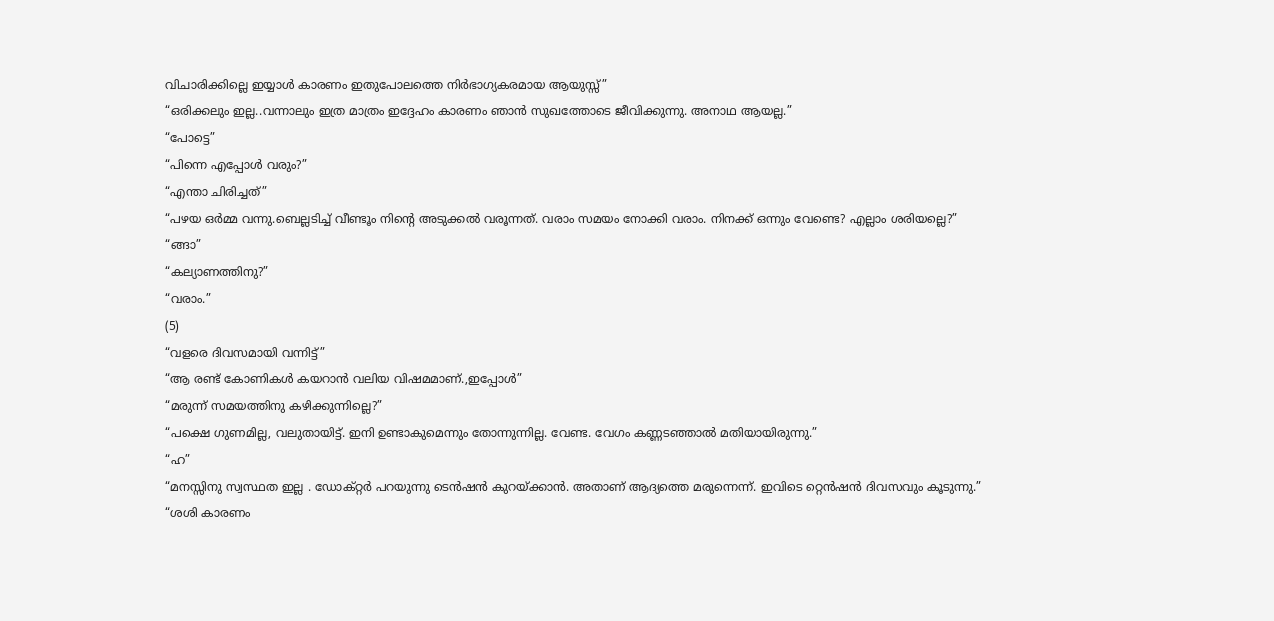വിചാരിക്കില്ലെ ഇയ്യാൾ കാരണം ഇതുപോലത്തെ നിർഭാഗ്യകരമായ ആയുസ്സ്”
“ഒരിക്കലും ഇല്ല..വന്നാലും ഇത്ര മാത്രം ഇദ്ദേഹം കാരണം ഞാൻ സുഖത്തോടെ ജീവിക്കുന്നു. അനാഥ ആയല്ല.”
“പോട്ടെ”
“പിന്നെ എപ്പോൾ വരും?”
“എന്താ ചിരിച്ചത്”
“പഴയ ഒർമ്മ വന്നു.ബെല്ലടിച്ച് വീണ്ടൂം നിന്റെ അടുക്കൽ വരൂന്നത്. വരാം സമയം നോക്കി വരാം. നിനക്ക് ഒന്നും വേണ്ടെ? എല്ലാം ശരിയല്ലെ?”
“ങ്ങാ”
“കല്യാണത്തിനു?”
“വരാം.”
(5)
“വളരെ ദിവസമായി വന്നിട്ട്”
“ആ രണ്ട് കോണികൾ കയറാൻ വലിയ വിഷമമാണ്.,ഇപ്പോൾ”
“മരുന്ന് സമയത്തിനു കഴിക്കുന്നില്ലെ?”
“പക്ഷെ ഗുണമില്ല, വലുതായിട്ട്. ഇനി ഉണ്ടാകുമെന്നും തോന്നുന്നില്ല. വേണ്ട. വേഗം കണ്ണടഞ്ഞാൽ മതിയായിരുന്നു.”
“ഹ”
“മനസ്സിനു സ്വസ്ഥത ഇല്ല . ഡോക്റ്റർ പറയുന്നു ടെൻഷൻ കുറയ്ക്കാൻ. അതാണ് ആദ്യത്തെ മരുന്നെന്ന്. ഇവിടെ റ്റെൻഷൻ ദിവസവും കൂടുന്നു.”
“ശശി കാരണം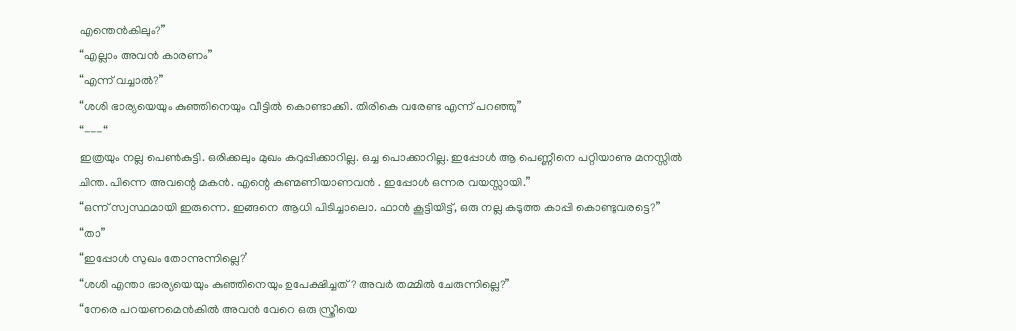എന്തെൻകിലും?”
“എല്ലാം അവൻ കാരണം”
“എന്ന് വച്ചാൽ?”
“ശശി ഭാര്യയെയും കുഞ്ഞിനെയും വീട്ടിൽ കൊണ്ടാക്കി. തിരികെ വരേണ്ട എന്ന് പറഞ്ഞു”
“---“
ഇത്രയും നല്ല പെൺകുട്ടി. ഒരിക്കലും മുഖം കറുപ്പിക്കാറില്ല. ഒച്ച പൊക്കാറില്ല. ഇപ്പോൾ ആ പെണ്ണീനെ പറ്റിയാണു മനസ്സിൽ ചിന്ത. പിന്നെ അവന്റെ മകൻ. എന്റെ കണ്മണിയാണവൻ . ഇപ്പോൾ ഒന്നര വയസ്സായി.”
“ഒന്ന് സ്വസ്ഥമായി ഇരുന്നെ. ഇങ്ങനെ ആധി പിടിച്ചാലൊ. ഫാൻ കൂട്ടിയിട്ട്, ഒരു നല്ല കടുത്ത കാപ്പി കൊണ്ടുവരട്ടെ?”
“താ”
“ഇപ്പോൾ സുഖം തോന്നുന്നില്ലെ?’
“ശശി എന്താ ഭാര്യയെയും കുഞ്ഞിനെയും ഉപേക്ഷിച്ചത്? അവർ തമ്മിൽ ചേരുന്നില്ലെ?”
“നേരെ പറയണമെൻകിൽ അവൻ വേറെ ഒരു സ്ത്രീയെ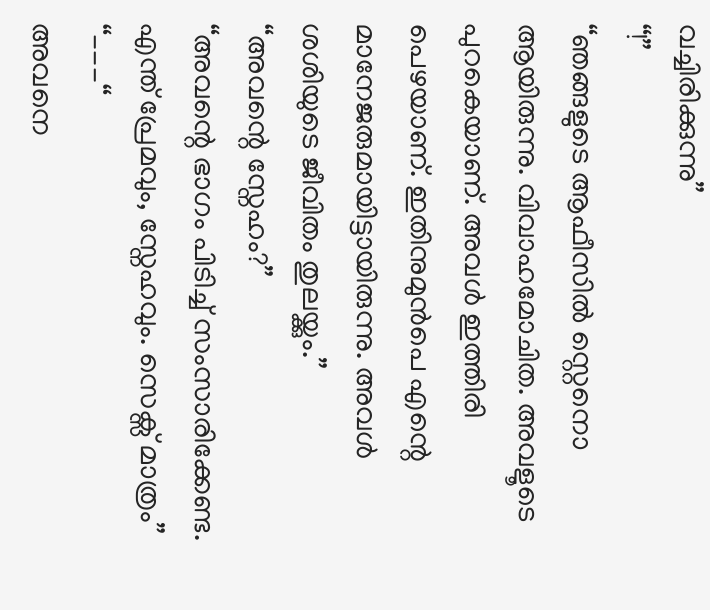വച്ചിരിക്കുന്നു”
“!”
“ഞങ്ങളുടെ ആഫീസിൽ സ്റ്റെനൊ ആയിരുന്നു. വിവാഹമോചിത. അവളൂടെ പുറകെയാണ്. അവൾ ഇത്തിരി പെഴയാണ്. ഇതിനുമുൻപെ എന്റെ മാനേജരുമായിട്ടായിരുന്നു. അവൾ ശശിയുടെ ജീവിതം തുലയ്ക്കും.”
“അവന്റെ സ്നേഹം?”
“അവന്റെ ഭാഗം പിടിച്ച് സംസാരിക്കേണ്ട. എന്ത് പ്രേമവും, സ്നേഹവും. സെക്സ് മാത്രം”
“---“
അവനെ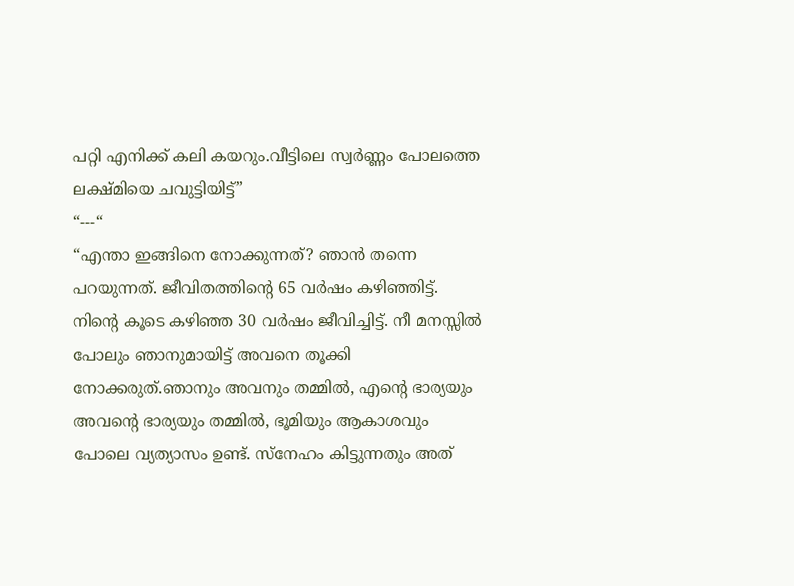പറ്റി എനിക്ക് കലി കയറും.വീട്ടിലെ സ്വർണ്ണം പോലത്തെ ലക്ഷ്മിയെ ചവുട്ടിയിട്ട്”
“---“
“എന്താ ഇങ്ങിനെ നോക്കുന്നത്? ഞാൻ തന്നെ പറയുന്നത്. ജീവിതത്തിന്റെ 65 വർഷം കഴിഞ്ഞിട്ട്. നിന്റെ കൂടെ കഴിഞ്ഞ 30 വർഷം ജീവിച്ചിട്ട്. നീ മനസ്സിൽ പോലും ഞാനുമായിട്ട് അവനെ തൂക്കി നോക്കരുത്.ഞാനും അവനും തമ്മിൽ, എന്റെ ഭാര്യയും അവന്റെ ഭാര്യയും തമ്മിൽ, ഭൂമിയും ആകാശവും പോലെ വ്യത്യാസം ഉണ്ട്. സ്നേഹം കിട്ടുന്നതും അത്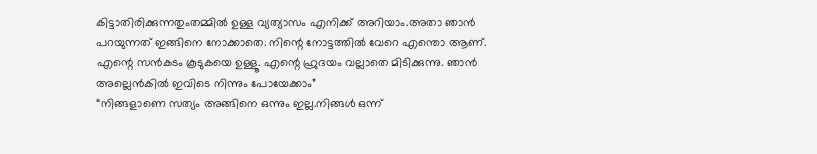കിട്ടാതിരിക്കുന്നതുംതമ്മിൽ ഉള്ള വ്യത്യാസം എനിക്ക് അറിയാം.അതാ ഞാൻ പറയുന്നത് ഇങ്ങിനെ നോക്കാതെ. നിന്റെ നോട്ടത്തിൽ വേറെ എന്തൊ ആണ്. എന്റെ സൻകടം കൂടുകയെ ഉള്ളൂ. എന്റെ ഹ്രുദയം വല്ലാതെ മിടിക്കുന്നു. ഞാൻ അല്ലെൻകിൽ ഇവിടെ നിന്നും പോയേക്കാം”
“നിങ്ങളാണെ സത്യം അങ്ങിനെ ഒന്നും ഇല്ല.നിങ്ങൾ ഒന്ന്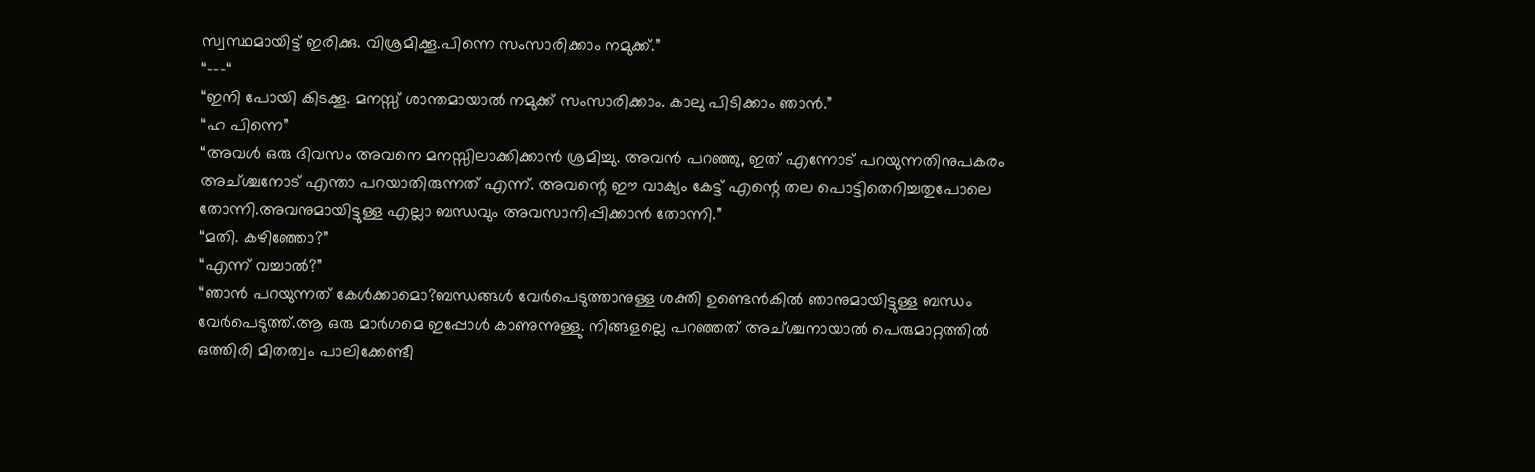സ്വസ്ഥമായിട്ട് ഇരിക്കു. വിശ്രമിക്കൂ.പിന്നെ സംസാരിക്കാം നമുക്ക്.”
“---“
“ഇനി പോയി കിടക്കൂ. മനസ്സ് ശാന്തമായാൽ നമുക്ക് സംസാരിക്കാം. കാലു പിടിക്കാം ഞാൻ.”
“ഹ പിന്നെ”
“അവൾ ഒരു ദിവസം അവനെ മനസ്സിലാക്കിക്കാൻ ശ്രമിച്ചു. അവൻ പറഞ്ഞു, ഇത് എന്നോട് പറയുന്നതിനുപകരം അച്ശ്ചനോട് എന്താ പറയാതിരുന്നത് എന്ന്. അവന്റെ ഈ വാക്യം കേട്ട് എന്റെ തല പൊട്ടിതെറിച്ചതുപോലെ തോന്നി.അവനുമായിട്ടുള്ള എല്ലാ ബന്ധവും അവസാനിപ്പിക്കാൻ തോന്നി.”
“മതി. കഴിഞ്ഞോ?”
“എന്ന് വച്ചാൽ?”
“ഞാൻ പറയുന്നത് കേൾക്കാമൊ?ബന്ധങ്ങൾ വേർപെടുത്താനുള്ള ശക്തി ഉണ്ടെൻകിൽ ഞാനുമായിട്ടുള്ള ബന്ധം വേർപെടുത്ത്.ആ ഒരു മാർഗമെ ഇപ്പോൾ കാണുന്നുള്ളു. നിങ്ങളല്ലെ പറഞ്ഞത് അച്ശ്ചനായാൽ പെരുമാറ്റത്തിൽ ഒത്തിരി മിതത്വം പാലിക്കേണ്ടീ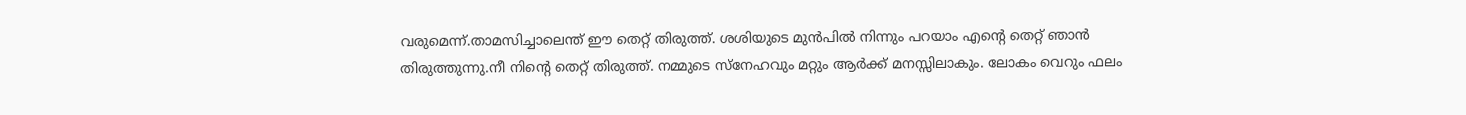വരുമെന്ന്.താമസിച്ചാലെന്ത് ഈ തെറ്റ് തിരുത്ത്. ശശിയുടെ മുൻപിൽ നിന്നും പറയാം എന്റെ തെറ്റ് ഞാൻ തിരുത്തുന്നു.നീ നിന്റെ തെറ്റ് തിരുത്ത്. നമ്മുടെ സ്നേഹവും മറ്റും ആർക്ക് മനസ്സിലാകും. ലോകം വെറും ഫലം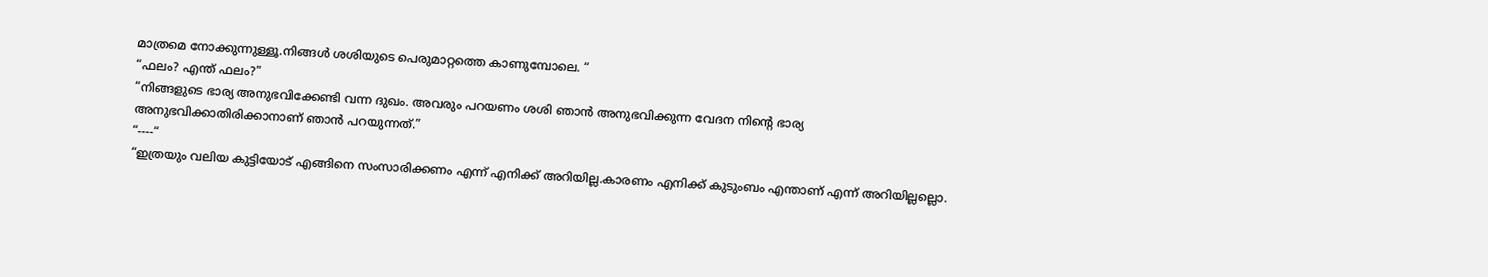മാത്രമെ നോക്കുന്നുള്ളൂ.നിങ്ങൾ ശശിയുടെ പെരുമാറ്റത്തെ കാണുമ്പോലെ. “
“ഫലം? എന്ത് ഫലം?”
“നിങ്ങളുടെ ഭാര്യ അനുഭവിക്കേണ്ടി വന്ന ദുഖം. അവരും പറയണം ശശി ഞാൻ അനുഭവിക്കുന്ന വേദന നിന്റെ ഭാര്യ അനുഭവിക്കാതിരിക്കാനാണ് ഞാൻ പറയുന്നത്.”
“----“
“ഇത്രയും വലിയ കുട്ടിയോട് എങ്ങിനെ സംസാരിക്കണം എന്ന് എനിക്ക് അറിയില്ല.കാരണം എനിക്ക് കുടുംബം എന്താണ് എന്ന് അറിയില്ലല്ലൊ.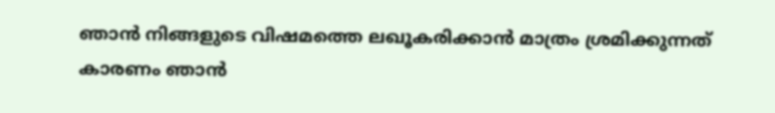ഞാൻ നിങ്ങളുടെ വിഷമത്തെ ലഖൂകരിക്കാൻ മാത്രം ശ്രമിക്കുന്നത് കാരണം ഞാൻ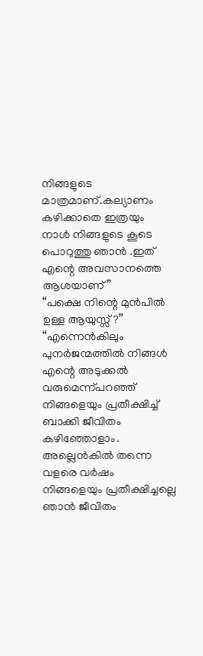നിങ്ങളുടെ മാത്രമാണ്.കല്യാണം കഴിക്കാതെ ഇത്രയും നാൾ നിങ്ങളുടെ കൂടെ പൊറുത്തു ഞാൻ .ഇത് എന്റെ അവസാനത്തെ ആശയാണ്”
“പക്ഷെ നിന്റെ മുൻപിൽ ഉള്ള ആയുസ്സ്?”
“എന്നെൻകിലും പുനർജന്മത്തിൽ നിങ്ങൾ എന്റെ അടുക്കൽ വരുമെന്ന്പറഞ്ഞ് നിങ്ങളെയും പ്രതീക്ഷിച്ച് ബാക്കി ജീവിതം കഴിഞ്ഞോളാം. അല്ലെൻകിൽ തന്നെ വളരെ വർഷം നിങ്ങളെയും പ്രതീക്ഷിച്ചല്ലെ ഞാൻ ജീവിതം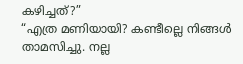കഴിച്ചത്?”
“എത്ര മണിയായി? കണ്ടീല്ലെ നിങ്ങൾ താമസിച്ചു. നല്ല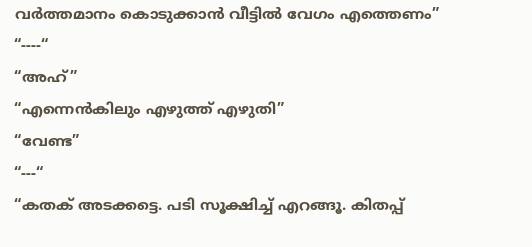വർത്തമാനം കൊടുക്കാൻ വീട്ടിൽ വേഗം എത്തെണം”
“----“
“അഹ്”
“എന്നെൻകിലും എഴുത്ത് എഴുതി”
“വേണ്ട”
“---“
“കതക് അടക്കട്ടെ. പടി സൂക്ഷിച്ച് എറങ്ങൂ. കിതപ്പ്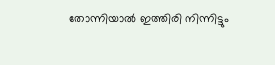തോന്നിയാൽ ഇത്തിരി നിന്നിട്ടും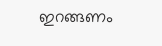ഇറങ്ങണം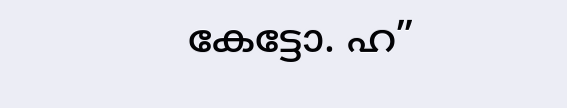കേട്ടോ. ഹ”